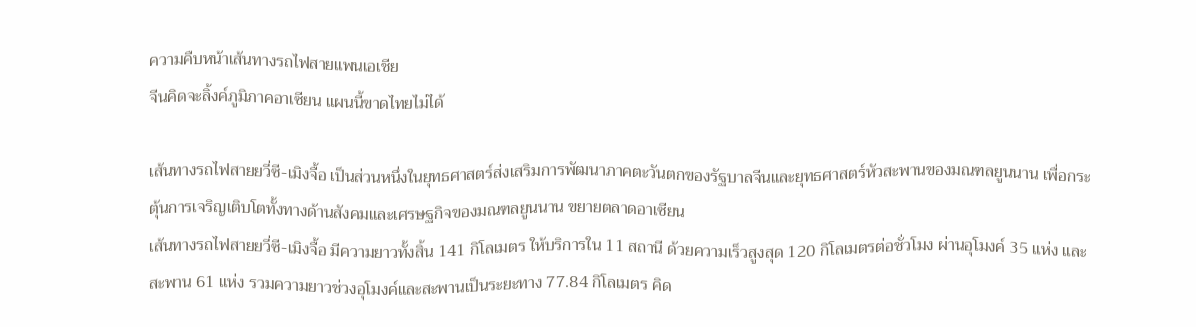ความคืบหน้าเส้นทางรถไฟสายแพนเอเชีย
จีนคิดจะลิ้งค์ภูมิภาคอาเซียน แผนนี้ขาดไทยไม่ได้

เส้นทางรถไฟสายยวี่ซี-เมิงจื้อ เป็นส่วนหนึ่งในยุทธศาสตร์ส่งเสริมการพัฒนาภาคตะวันตกของรัฐบาลจีนและยุทธศาสตร์หัวสะพานของมณฑลยูนนาน เพื่อกระตุ้นการเจริญเติบโตทั้งทางด้านสังคมและเศรษฐกิจของมณฑลยูนนาน ขยายตลาดอาเซียน
เส้นทางรถไฟสายยวี่ซี-เมิงจื้อ มีความยาวทั้งสิ้น 141 กิโลเมตร ให้บริการใน 11 สถานี ด้วยความเร็วสูงสุด 120 กิโลเมตรต่อชั่วโมง ผ่านอุโมงค์ 35 แห่ง และสะพาน 61 แห่ง รวมความยาวช่วงอุโมงค์และสะพานเป็นระยะทาง 77.84 กิโลเมตร คิด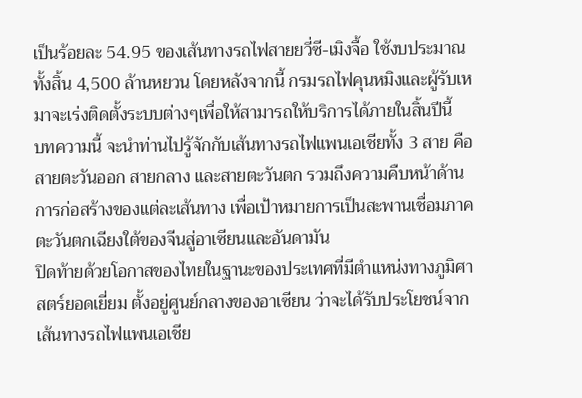เป็นร้อยละ 54.95 ของเส้นทางรถไฟสายยวี่ซี-เมิงจื้อ ใช้งบประมาณทั้งสิ้น 4,500 ล้านหยวน โดยหลังจากนี้ กรมรถไฟคุนหมิงและผู้รับเหมาจะเร่งติดตั้งระบบต่างๆเพื่อให้สามารถให้บริการได้ภายในสิ้นปีนี้
บทความนี้ จะนำท่านไปรู้จักกับเส้นทางรถไฟแพนเอเชียทั้ง 3 สาย คือ สายตะวันออก สายกลาง และสายตะวันตก รวมถึงความคืบหน้าด้านการก่อสร้างของแต่ละเส้นทาง เพื่อเป้าหมายการเป็นสะพานเชื่อมภาคตะวันตกเฉียงใต้ของจีนสู่อาเซียนและอันดามัน
ปิดท้ายด้วยโอกาสของไทยในฐานะของประเทศที่มีตำแหน่งทางภูมิศาสตร์ยอดเยี่ยม ตั้งอยู่ศูนย์กลางของอาเซียน ว่าจะได้รับประโยชน์จากเส้นทางรถไฟแพนเอเชีย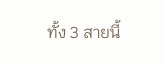ทั้ง 3 สายนี้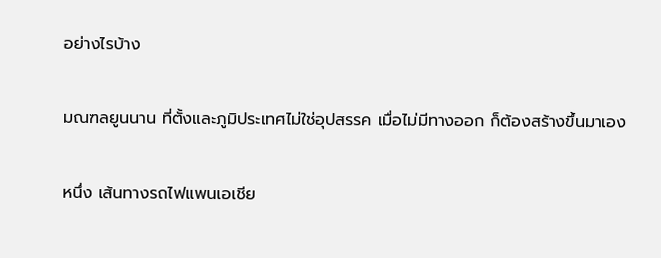อย่างไรบ้าง

มณฑลยูนนาน ที่ตั้งและภูมิประเทศไม่ใช่อุปสรรค เมื่อไม่มีทางออก ก็ต้องสร้างขึ้นมาเอง

หนึ่ง เส้นทางรถไฟแพนเอเชีย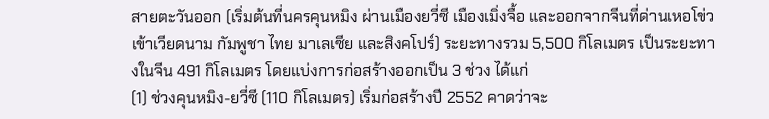สายตะวันออก (เริ่มต้นที่นครคุนหมิง ผ่านเมืองยวี่ซี เมืองเมิ่งจื้อ และออกจากจีนที่ด่านเหอโข่ว เข้าเวียดนาม กัมพูชา ไทย มาเลเซีย และสิงคโปร์) ระยะทางรวม 5,500 กิโลเมตร เป็นระยะทางในจีน 491 กิโลเมตร โดยแบ่งการก่อสร้างออกเป็น 3 ช่วง ได้แก่
(1) ช่วงคุนหมิง-ยวี่ซี (110 กิโลเมตร) เริ่มก่อสร้างปี 2552 คาดว่าจะ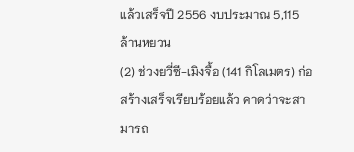แล้วเสร็จปี 2556 งบประมาณ 5,115 ล้านหยวน
(2) ช่วงยวี่ซี-เมิงจื้อ (141 กิโลเมตร) ก่อสร้างเสร็จเรียบร้อยแล้ว คาดว่าจะสามารถ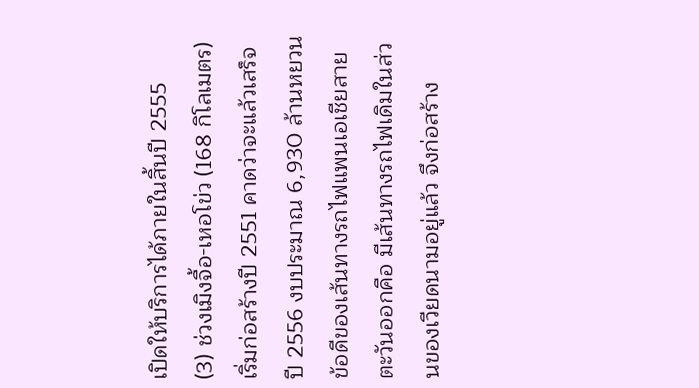เปิดให้บริการได้ภายในสิ้นปี 2555
(3) ช่วงเมิงจื้อ-เหอโข่ว (168 กิโลเมตร) เริ่มก่อสร้างปี 2551 คาดว่าจะแล้วเสร็จปี 2556 งบประมาณ 6,930 ล้านหยวน
ข้อดีของเส้นทางรถไฟแพนเอเชียสายตะวันออกคือ มีเส้นทางรถไฟเดิมในส่วนของเวียดนามอยู่แล้ว จึงก่อสร้าง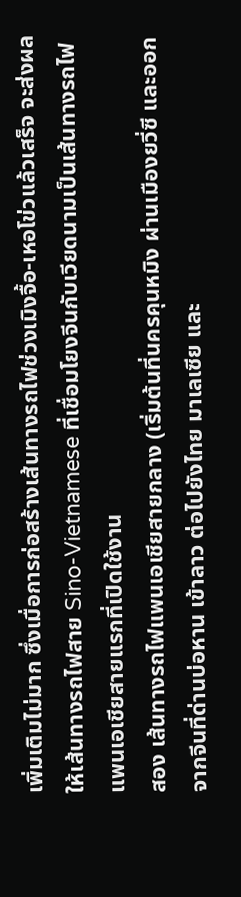เพิ่มเติมไม่มาก ซึ่งเมื่อการก่อสร้างเส้นทางรถไฟช่วงเมิงจื้อ-เหอโข่วแล้วเสร็จ จะส่งผลให้เส้นทางรถไฟสาย Sino-Vietnamese ที่เชื่อมโยงจีนกับเวียดนามเป็นเส้นทางรถไฟแพนเอเชียสายแรกที่เปิดใช้งาน
สอง เส้นทางรถไฟแพนเอเชียสายกลาง (เริ่มต้นที่นครคุนหมิง ผ่านเมืองยวี่ซี และออกจากจีนที่ด่านบ่อหาน เข้าลาว ต่อไปยังไทย มาเลเซีย และ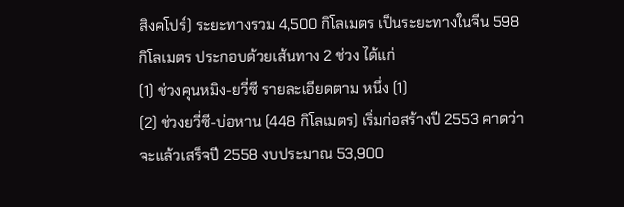สิงคโปร์) ระยะทางรวม 4,500 กิโลเมตร เป็นระยะทางในจีน 598 กิโลเมตร ประกอบด้วยเส้นทาง 2 ช่วง ได้แก่
(1) ช่วงคุนหมิง-ยวี่ซี รายละเอียดตาม หนึ่ง (1)
(2) ช่วงยวี่ซี-บ่อหาน (448 กิโลเมตร) เริ่มก่อสร้างปี 2553 คาดว่าจะแล้วเสร็จปี 2558 งบประมาณ 53,900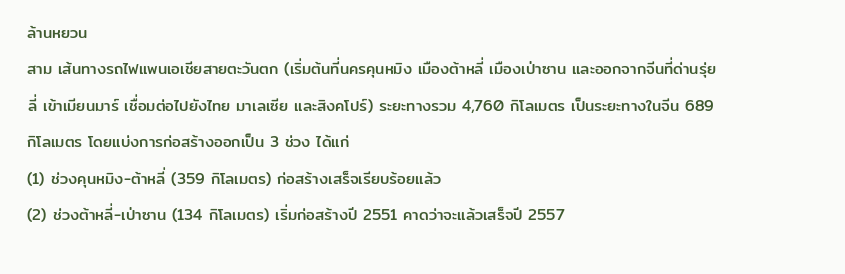ล้านหยวน
สาม เส้นทางรถไฟแพนเอเชียสายตะวันตก (เริ่มต้นที่นครคุนหมิง เมืองต้าหลี่ เมืองเป่าซาน และออกจากจีนที่ด่านรุ่ยลี่ เข้าเมียนมาร์ เชื่อมต่อไปยังไทย มาเลเซีย และสิงคโปร์) ระยะทางรวม 4,760 กิโลเมตร เป็นระยะทางในจีน 689 กิโลเมตร โดยแบ่งการก่อสร้างออกเป็น 3 ช่วง ได้แก่
(1) ช่วงคุนหมิง-ต้าหลี่ (359 กิโลเมตร) ก่อสร้างเสร็จเรียบร้อยแล้ว
(2) ช่วงต้าหลี่-เป่าซาน (134 กิโลเมตร) เริ่มก่อสร้างปี 2551 คาดว่าจะแล้วเสร็จปี 2557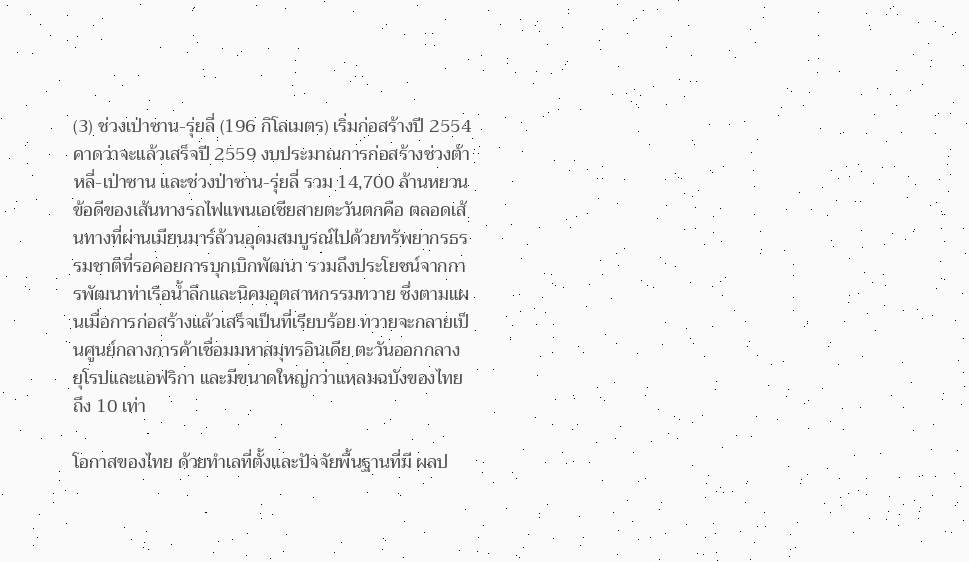(3) ช่วงเป่าซาน-รุ่ยลี่ (196 กิโลเมตร) เริ่มก่อสร้างปี 2554 คาดว่าจะแล้วเสร็จปี 2559 งบประมาณการก่อสร้างช่วงต้าหลี่-เป่าซาน และช่วงป่าซาน-รุ่ยลี่ รวม 14,700 ล้านหยวน
ข้อดีของเส้นทางรถไฟแพนเอเชียสายตะวันตกคือ ตลอดเส้นทางที่ผ่านเมียนมาร์ล้วนอุดมสมบูรณ์ไปด้วยทรัพยากรธรรมชาติที่รอคอยการบุกเบิกพัฒนา รวมถึงประโยชน์จากการพัฒนาท่าเรือน้ำลึกและนิคมอุตสาหกรรมทวาย ซึ่งตามแผนเมื่อการก่อสร้างแล้วเสร็จเป็นที่เรียบร้อย ทวายจะกลายเป็นศูนย์กลางการค้าเชื่อมมหาสมุทรอินเดีย ตะวันออกกลาง ยุโรปและแอฟริกา และมีขนาดใหญ่กว่าแหลมฉบังของไทยถึง 10 เท่า

โอกาสของไทย ด้วยทำเลที่ตั้งและปัจจัยพื้นฐานที่มี ผลป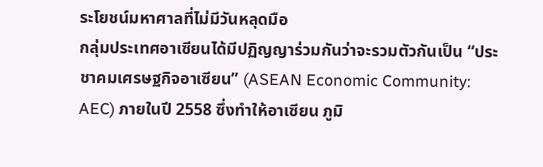ระโยชน์มหาศาลที่ไม่มีวันหลุดมือ
กลุ่มประเทศอาเซียนได้มีปฏิญญาร่วมกันว่าจะรวมตัวกันเป็น “ประชาคมเศรษฐกิจอาเซียน” (ASEAN Economic Community: AEC) ภายในปี 2558 ซึ่งทำให้อาเซียน ภูมิ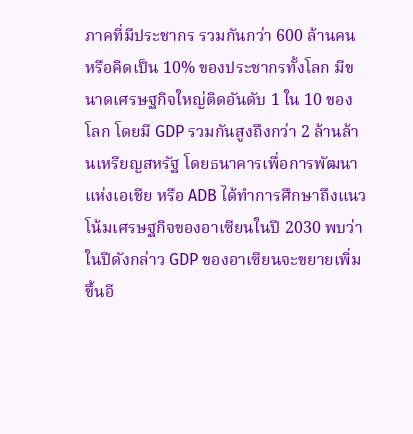ภาคที่มีประชากร รวมกันกว่า 600 ล้านคน หรือคิดเป็น 10% ของประชากรทั้งโลก มีขนาดเศรษฐกิจใหญ่ติดอันดับ 1 ใน 10 ของโลก โดยมี GDP รวมกันสูงถึงกว่า 2 ล้านล้านเหรียญสหรัฐ โดยธนาคารเพื่อการพัฒนาแห่งเอเชีย หรือ ADB ได้ทำการศึกษาถึงแนวโน้มเศรษฐกิจของอาเซียนในปี 2030 พบว่า ในปีดังกล่าว GDP ของอาเซียนจะขยายเพิ่มขึ้นอี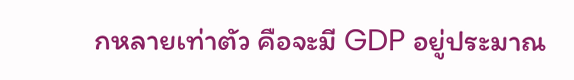กหลายเท่าตัว คือจะมี GDP อยู่ประมาณ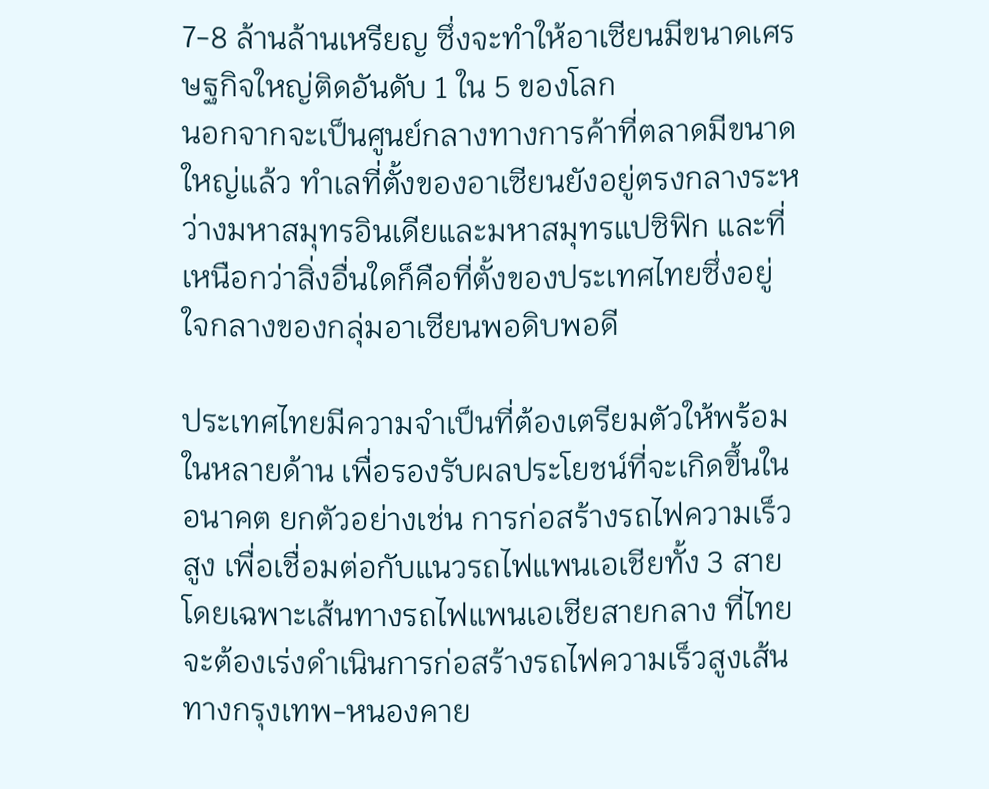7-8 ล้านล้านเหรียญ ซึ่งจะทำให้อาเซียนมีขนาดเศรษฐกิจใหญ่ติดอันดับ 1 ใน 5 ของโลก
นอกจากจะเป็นศูนย์กลางทางการค้าที่ตลาดมีขนาดใหญ่แล้ว ทำเลที่ตั้งของอาเซียนยังอยู่ตรงกลางระหว่างมหาสมุทรอินเดียและมหาสมุทรแปซิฟิก และที่เหนือกว่าสิ่งอื่นใดก็คือที่ตั้งของประเทศไทยซึ่งอยู่ใจกลางของกลุ่มอาเซียนพอดิบพอดี

ประเทศไทยมีความจำเป็นที่ต้องเตรียมตัวให้พร้อมในหลายด้าน เพื่อรองรับผลประโยชน์ที่จะเกิดขึ้นในอนาคต ยกตัวอย่างเช่น การก่อสร้างรถไฟความเร็วสูง เพื่อเชื่อมต่อกับแนวรถไฟแพนเอเชียทั้ง 3 สาย โดยเฉพาะเส้นทางรถไฟแพนเอเชียสายกลาง ที่ไทยจะต้องเร่งดำเนินการก่อสร้างรถไฟความเร็วสูงเส้นทางกรุงเทพ-หนองคาย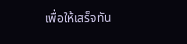เพื่อให้เสร็จทัน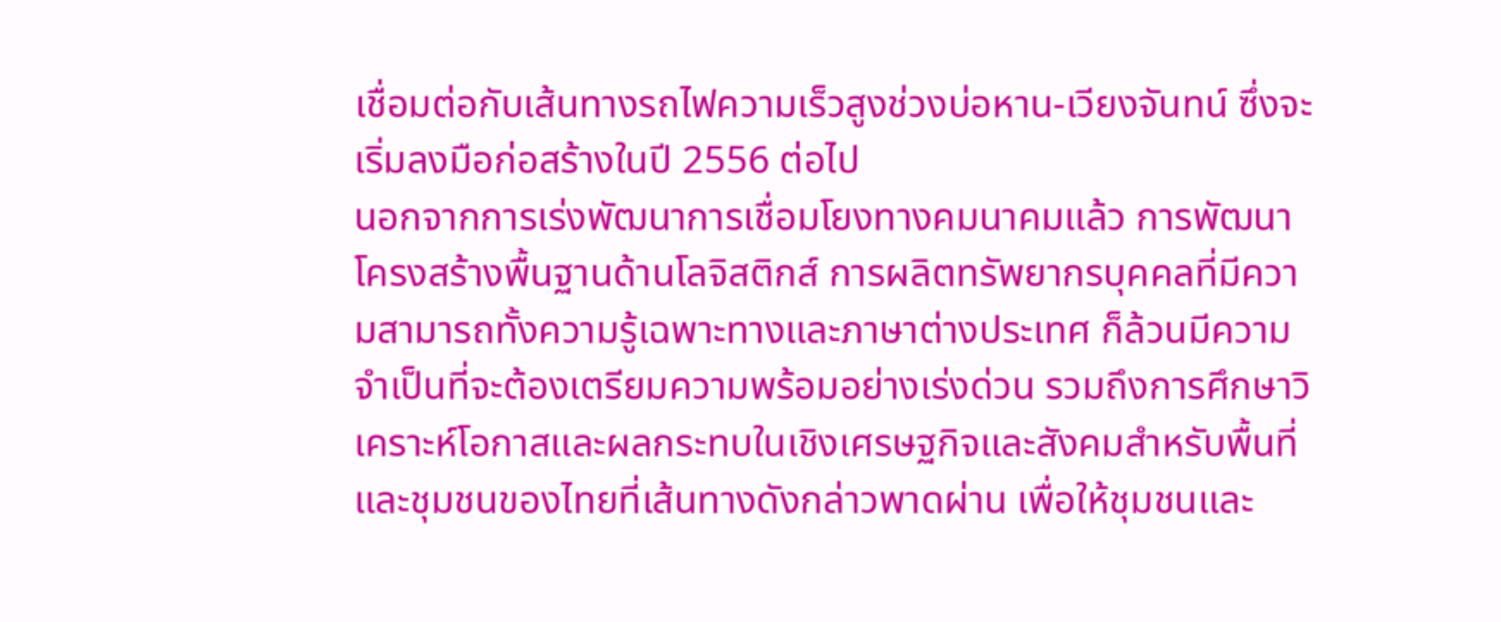เชื่อมต่อกับเส้นทางรถไฟความเร็วสูงช่วงบ่อหาน-เวียงจันทน์ ซึ่งจะเริ่มลงมือก่อสร้างในปี 2556 ต่อไป
นอกจากการเร่งพัฒนาการเชื่อมโยงทางคมนาคมแล้ว การพัฒนาโครงสร้างพื้นฐานด้านโลจิสติกส์ การผลิตทรัพยากรบุคคลที่มีความสามารถทั้งความรู้เฉพาะทางและภาษาต่างประเทศ ก็ล้วนมีความจำเป็นที่จะต้องเตรียมความพร้อมอย่างเร่งด่วน รวมถึงการศึกษาวิเคราะห์โอกาสและผลกระทบในเชิงเศรษฐกิจและสังคมสำหรับพื้นที่และชุมชนของไทยที่เส้นทางดังกล่าวพาดผ่าน เพื่อให้ชุมชนและ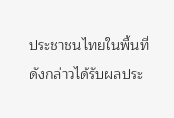ประชาชนไทยในพื้นที่ดังกล่าวได้รับผลประ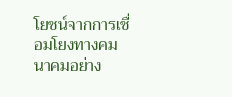โยชน์จากการเชื่อมโยงทางคมนาคมอย่าง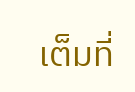เต็มที่